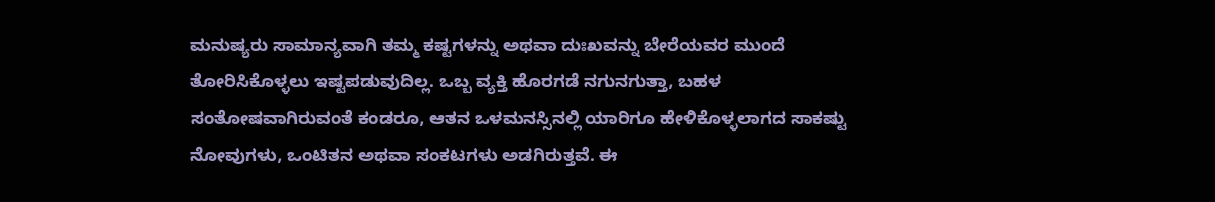ಮನುಷ್ಯರು ಸಾಮಾನ್ಯವಾಗಿ ತಮ್ಮ ಕಷ್ಟಗಳನ್ನು ಅಥವಾ ದುಃಖವನ್ನು ಬೇರೆಯವರ ಮುಂದೆ ತೋರಿಸಿಕೊಳ್ಳಲು ಇಷ್ಟಪಡುವುದಿಲ್ಲ. ಒಬ್ಬ ವ್ಯಕ್ತಿ ಹೊರಗಡೆ ನಗುನಗುತ್ತಾ, ಬಹಳ ಸಂತೋಷವಾಗಿರುವಂತೆ ಕಂಡರೂ, ಆತನ ಒಳಮನಸ್ಸಿನಲ್ಲಿ ಯಾರಿಗೂ ಹೇಳಿಕೊಳ್ಳಲಾಗದ ಸಾಕಷ್ಟು ನೋವುಗಳು, ಒಂಟಿತನ ಅಥವಾ ಸಂಕಟಗಳು ಅಡಗಿರುತ್ತವೆ. ಈ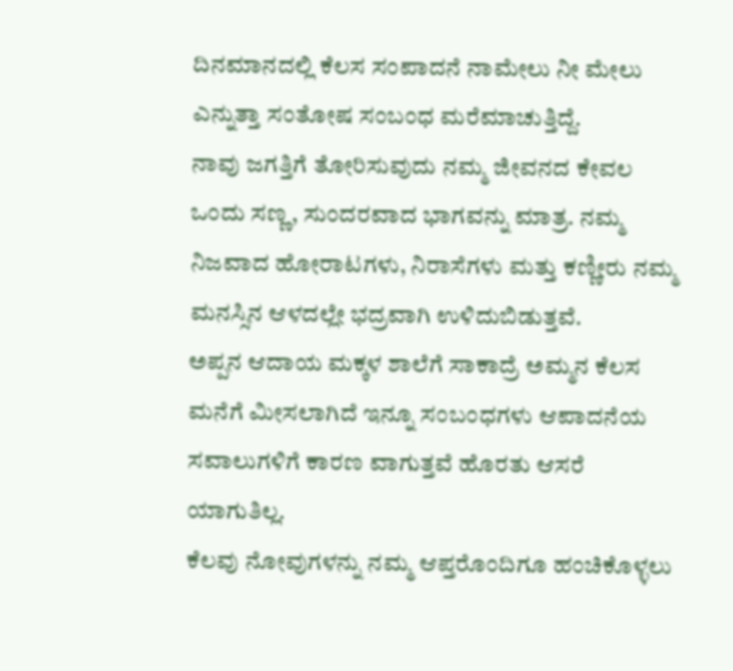ದಿನಮಾನದಲ್ಲಿ ಕೆಲಸ ಸಂಪಾದನೆ ನಾಮೇಲು ನೀ ಮೇಲು ಎನ್ನುತ್ತಾ ಸಂತೋಷ ಸಂಬಂಧ ಮರೆಮಾಚುತ್ತಿದ್ದೆ.
ನಾವು ಜಗತ್ತಿಗೆ ತೋರಿಸುವುದು ನಮ್ಮ ಜೀವನದ ಕೇವಲ ಒಂದು ಸಣ್ಣ, ಸುಂದರವಾದ ಭಾಗವನ್ನು ಮಾತ್ರ. ನಮ್ಮ ನಿಜವಾದ ಹೋರಾಟಗಳು, ನಿರಾಸೆಗಳು ಮತ್ತು ಕಣ್ಣೀರು ನಮ್ಮ ಮನಸ್ಸಿನ ಆಳದಲ್ಲೇ ಭದ್ರವಾಗಿ ಉಳಿದುಬಿಡುತ್ತವೆ.
ಅಪ್ಪನ ಆದಾಯ ಮಕ್ಕಳ ಶಾಲೆಗೆ ಸಾಕಾದ್ರೆ ಅಮ್ಮನ ಕೆಲಸ ಮನೆಗೆ ಮೀಸಲಾಗಿದೆ ಇನ್ನೂ ಸಂಬಂಧಗಳು ಆಪಾದನೆಯ ಸವಾಲುಗಳಿಗೆ ಕಾರಣ ವಾಗುತ್ತವೆ ಹೊರತು ಆಸರೆ ಯಾಗುತಿಲ್ಲ.
ಕೆಲವು ನೋವುಗಳನ್ನು ನಮ್ಮ ಆಪ್ತರೊಂದಿಗೂ ಹಂಚಿಕೊಳ್ಳಲು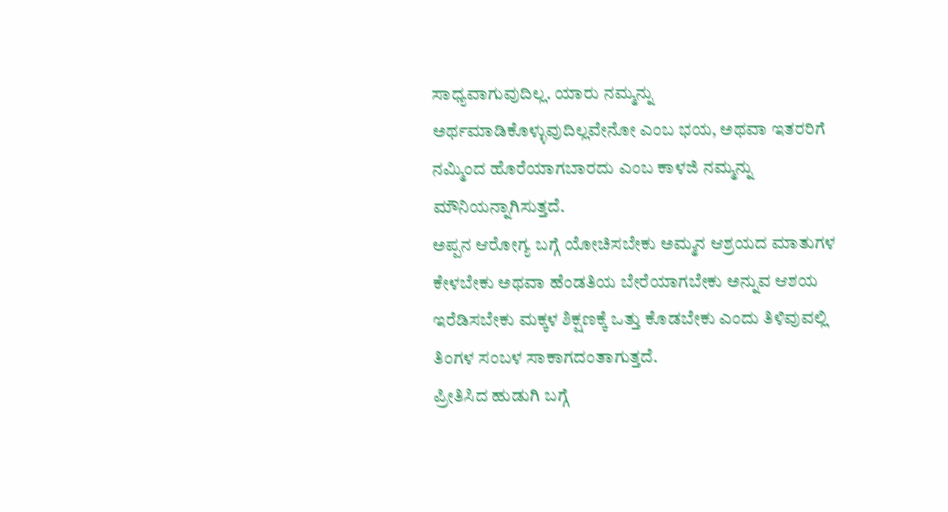ಸಾಧ್ಯವಾಗುವುದಿಲ್ಲ. ಯಾರು ನಮ್ಮನ್ನು ಅರ್ಥಮಾಡಿಕೊಳ್ಳುವುದಿಲ್ಲವೇನೋ ಎಂಬ ಭಯ, ಅಥವಾ ಇತರರಿಗೆ ನಮ್ಮಿಂದ ಹೊರೆಯಾಗಬಾರದು ಎಂಬ ಕಾಳಜಿ ನಮ್ಮನ್ನು ಮೌನಿಯನ್ನಾಗಿಸುತ್ತದೆ.
ಅಪ್ಪನ ಆರೋಗ್ಯ ಬಗ್ಗೆ ಯೋಚಿಸಬೇಕು ಅಮ್ಮನ ಆಶ್ರಯದ ಮಾತುಗಳ ಕೇಳಬೇಕು ಅಥವಾ ಹೆಂಡತಿಯ ಬೇರೆಯಾಗಬೇಕು ಅನ್ನುವ ಆಶಯ ಇರೆಡಿಸಬೇಕು ಮಕ್ಕಳ ಶಿಕ್ಷಣಕ್ಕೆ ಒತ್ತು ಕೊಡಬೇಕು ಎಂದು ತಿಳಿವುವಲ್ಲಿ ತಿಂಗಳ ಸಂಬಳ ಸಾಕಾಗದಂತಾಗುತ್ತದೆ.
ಪ್ರೀತಿಸಿದ ಹುಡುಗಿ ಬಗ್ಗೆ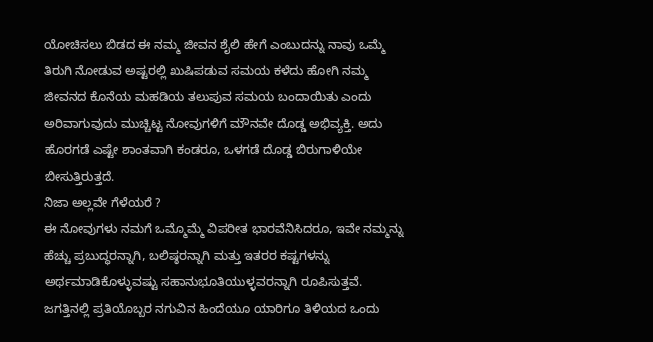ಯೋಚಿಸಲು ಬಿಡದ ಈ ನಮ್ಮ ಜೀವನ ಶೈಲಿ ಹೇಗೆ ಎಂಬುದನ್ನು ನಾವು ಒಮ್ಮೆ ತಿರುಗಿ ನೋಡುವ ಅಷ್ಟರಲ್ಲಿ ಖುಷಿಪಡುವ ಸಮಯ ಕಳೆದು ಹೋಗಿ ನಮ್ಮ ಜೀವನದ ಕೊನೆಯ ಮಹಡಿಯ ತಲುಪುವ ಸಮಯ ಬಂದಾಯಿತು ಎಂದು ಅರಿವಾಗುವುದು ಮುಚ್ಚಿಟ್ಟ ನೋವುಗಳಿಗೆ ಮೌನವೇ ದೊಡ್ಡ ಅಭಿವ್ಯಕ್ತಿ. ಅದು ಹೊರಗಡೆ ಎಷ್ಟೇ ಶಾಂತವಾಗಿ ಕಂಡರೂ, ಒಳಗಡೆ ದೊಡ್ಡ ಬಿರುಗಾಳಿಯೇ ಬೀಸುತ್ತಿರುತ್ತದೆ.
ನಿಜಾ ಅಲ್ಲವೇ ಗೆಳೆಯರೆ ?
ಈ ನೋವುಗಳು ನಮಗೆ ಒಮ್ಮೊಮ್ಮೆ ವಿಪರೀತ ಭಾರವೆನಿಸಿದರೂ, ಇವೇ ನಮ್ಮನ್ನು ಹೆಚ್ಚು ಪ್ರಬುದ್ಧರನ್ನಾಗಿ, ಬಲಿಷ್ಠರನ್ನಾಗಿ ಮತ್ತು ಇತರರ ಕಷ್ಟಗಳನ್ನು ಅರ್ಥಮಾಡಿಕೊಳ್ಳುವಷ್ಟು ಸಹಾನುಭೂತಿಯುಳ್ಳವರನ್ನಾಗಿ ರೂಪಿಸುತ್ತವೆ. ಜಗತ್ತಿನಲ್ಲಿ ಪ್ರತಿಯೊಬ್ಬರ ನಗುವಿನ ಹಿಂದೆಯೂ ಯಾರಿಗೂ ತಿಳಿಯದ ಒಂದು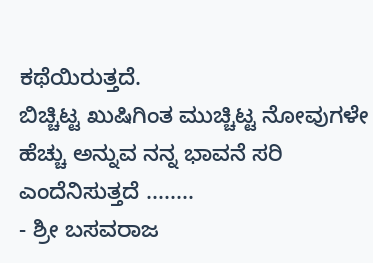ಕಥೆಯಿರುತ್ತದೆ.
ಬಿಚ್ಚಿಟ್ಟ ಖುಷಿಗಿಂತ ಮುಚ್ಚಿಟ್ಟ ನೋವುಗಳೇ ಹೆಚ್ಚು ಅನ್ನುವ ನನ್ನ ಭಾವನೆ ಸರಿ ಎಂದೆನಿಸುತ್ತದೆ ........
- ಶ್ರೀ ಬಸವರಾಜ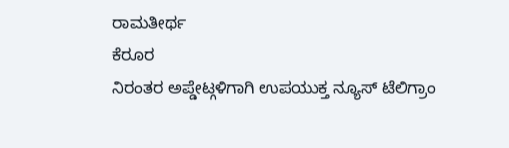ರಾಮತೀರ್ಥ
ಕೆರೂರ
ನಿರಂತರ ಅಪ್ಡೇಟ್ಗಳಿಗಾಗಿ ಉಪಯುಕ್ತ ನ್ಯೂಸ್ ಟೆಲಿಗ್ರಾಂ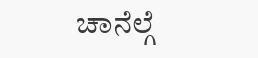ಚಾನೆಲ್ಗೆ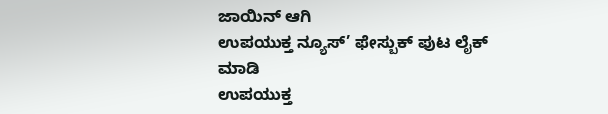ಜಾಯಿನ್ ಆಗಿ
ಉಪಯುಕ್ತ ನ್ಯೂಸ್’ ಫೇಸ್ಬುಕ್ ಪುಟ ಲೈಕ್ ಮಾಡಿ
ಉಪಯುಕ್ತ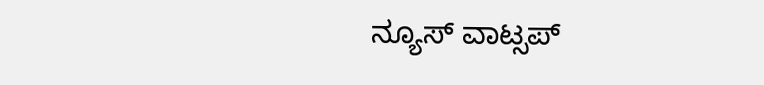ನ್ಯೂಸ್ ವಾಟ್ಸಪ್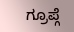ಗ್ರೂಪ್ಗೆ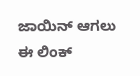ಜಾಯಿನ್ ಆಗಲು ಈ ಲಿಂಕ್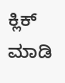ಕ್ಲಿಕ್ ಮಾಡಿ